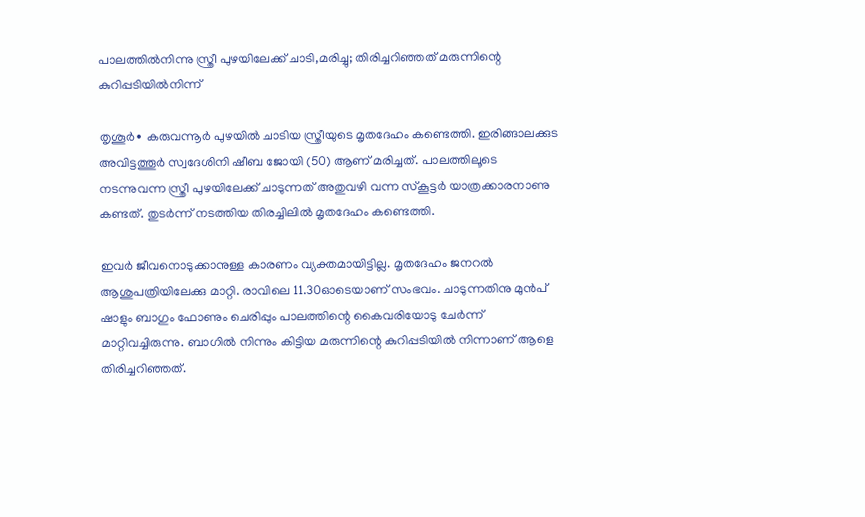പാലത്തിൽനിന്നു സ്ത്രീ പുഴയിലേക്ക് ചാടി,മരിച്ചു; തിരിച്ചറിഞ്ഞത് മരുന്നിന്റെ കുറിപ്പടിയിൽനിന്ന്

തൃശൂർ∙ കരുവന്നൂർ പുഴയിൽ ചാടിയ സ്ത്രീയുടെ മൃതദേഹം കണ്ടെത്തി. ഇരിങ്ങാലക്കുട അവിട്ടത്തൂർ സ്വദേശിനി ഷീബ ജോയി (50) ആണ് മരിച്ചത്. പാലത്തിലൂടെ നടന്നുവന്ന സ്ത്രീ പുഴയിലേക്ക് ചാടുന്നത് അതുവഴി വന്ന സ്കൂട്ടർ യാത്രക്കാരനാണു കണ്ടത്. തുടർന്ന് നടത്തിയ തിരച്ചിലിൽ മൃതദേഹം കണ്ടെത്തി.

ഇവർ ജീവനൊടുക്കാനുള്ള കാരണം വ്യക്തമായിട്ടില്ല. മൃതദേഹം ജനറൽ ആശുപത്രിയിലേക്കു മാറ്റി. രാവിലെ 11.30ഓടെയാണ് സംഭവം. ചാടുന്നതിനു മുൻപ് ഷാളും ബാഗും ഫോണും ചെരിപ്പും പാലത്തിന്റെ കൈവരിയോടു ചേർന്ന് മാറ്റിവച്ചിരുന്നു. ബാഗിൽ നിന്നും കിട്ടിയ മരുന്നിന്റെ കുറിപ്പടിയിൽ നിന്നാണ് ആളെ തിരിച്ചറിഞ്ഞത്.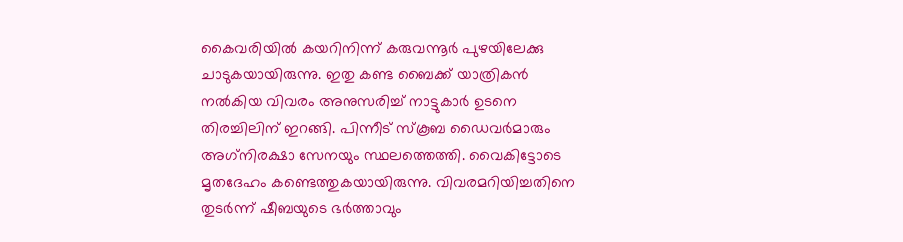കൈവരിയിൽ കയറിനിന്ന് കരുവന്നൂർ പുഴയിലേക്കു ചാടുകയായിരുന്നു. ഇതു കണ്ട ബൈക്ക് യാത്രികൻ നൽകിയ വിവരം അനുസരിച്ച് നാട്ടുകാർ ഉടനെ തിരച്ചിലിന് ഇറങ്ങി. പിന്നീട് സ്കൂബ ഡൈവർമാരും അഗ‌്‌നിരക്ഷാ സേനയും സ്ഥലത്തെത്തി. വൈകിട്ടോടെ മൃതദേഹം കണ്ടെത്തുകയായിരുന്നു. വിവരമറിയിച്ചതിനെ തുടർന്ന് ഷീബയുടെ ഭർത്താവും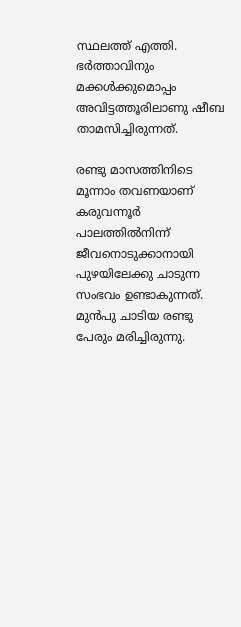സ്ഥലത്ത് എത്തി. ഭർത്താവിനും മക്കൾക്കുമൊപ്പം അവിട്ടത്തൂരിലാണു ഷീബ താമസിച്ചിരുന്നത്.

രണ്ടു മാസത്തിനിടെ മൂന്നാം തവണയാണ് കരുവന്നൂർ പാലത്തിൽനിന്ന് ജീവനൊടുക്കാനായി പുഴയിലേക്കു ചാടുന്ന സംഭവം ഉണ്ടാകുന്നത്. മുൻപു ചാടിയ രണ്ടു പേരും മരിച്ചിരുന്നു.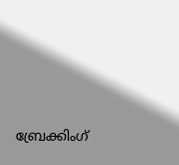ബ്രേക്കിംഗ്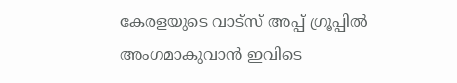കേരളയുടെ വാട്സ് അപ്പ് ഗ്രൂപ്പിൽ അംഗമാകുവാൻ ഇവിടെ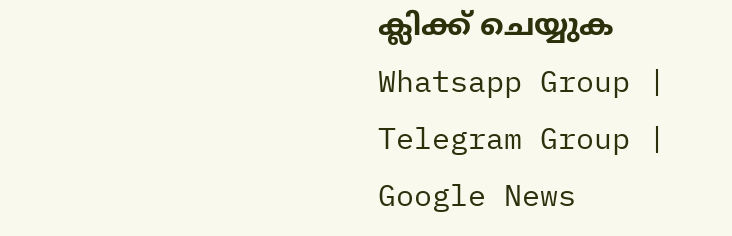ക്ലിക്ക് ചെയ്യുക Whatsapp Group | Telegram Group | Google News